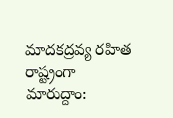మాదకద్రవ్య రహిత రాష్ట్రంగా మారుద్దాం: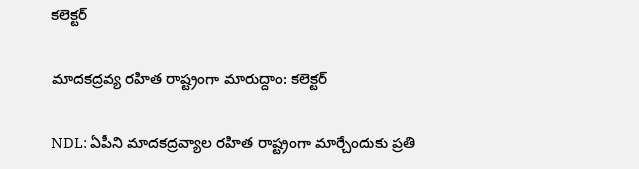కలెక్టర్

మాదకద్రవ్య రహిత రాష్ట్రంగా మారుద్దాం: కలెక్టర్

NDL: ఏపీని మాదకద్రవ్యాల రహిత రాష్ట్రంగా మార్చేందుకు ప్రతి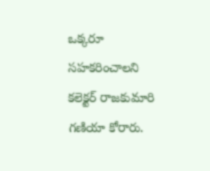ఒక్కరూ సహకరించాలని కలెక్టర్ రాజకుమారి గణియా కోరారు.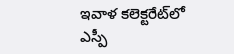ఇవాళ కలెక్టరేట్‌లో ఎస్పీ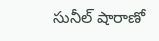సునీల్ షారాణో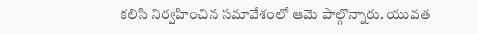కలిసి నిర్వహించిన సమావేశంలో ఆమె పాల్గొన్నారు. యువత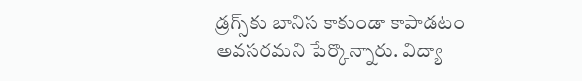డ్రగ్స్‌కు బానిస కాకుండా కాపాడటం అవసరమని పేర్కొన్నారు. విద్యా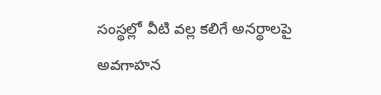సంస్థల్లో వీటి వల్ల కలిగే అనర్థాలపై అవగాహన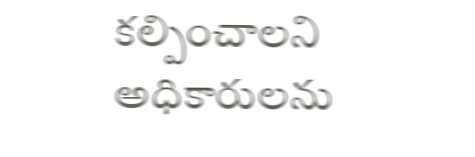కల్పించాలని అధికారులను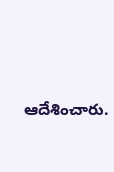ఆదేశించారు.